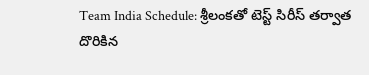Team India Schedule: శ్రీలంకతో టెస్ట్ సిరీస్ తర్వాత దొరికిన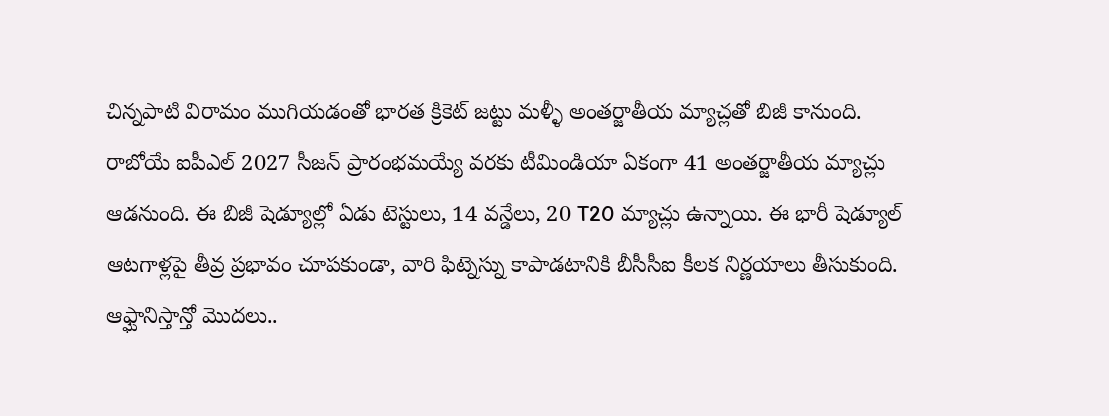చిన్నపాటి విరామం ముగియడంతో భారత క్రికెట్ జట్టు మళ్ళీ అంతర్జాతీయ మ్యాచ్లతో బిజీ కానుంది. రాబోయే ఐపీఎల్ 2027 సీజన్ ప్రారంభమయ్యే వరకు టీమిండియా ఏకంగా 41 అంతర్జాతీయ మ్యాచ్లు ఆడనుంది. ఈ బిజీ షెడ్యూల్లో ఏడు టెస్టులు, 14 వన్డేలు, 20 T20 మ్యాచ్లు ఉన్నాయి. ఈ భారీ షెడ్యూల్ ఆటగాళ్లపై తీవ్ర ప్రభావం చూపకుండా, వారి ఫిట్నెస్ను కాపాడటానికి బీసీసీఐ కీలక నిర్ణయాలు తీసుకుంది.
ఆఫ్ఘానిస్తాన్తో మొదలు..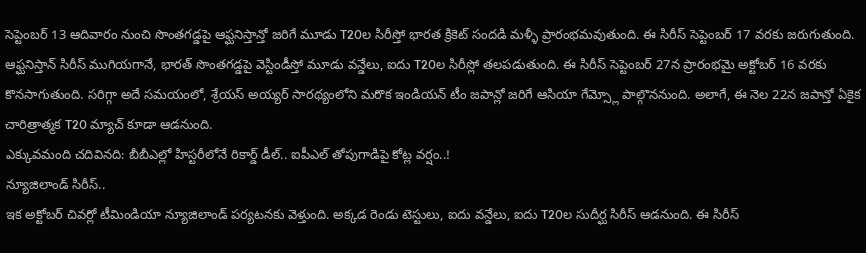సెప్టెంబర్ 13 ఆదివారం నుంచి సొంతగడ్డపై ఆఫ్ఘనిస్తాన్తో జరిగే మూడు T20ల సిరీస్తో భారత క్రికెట్ సందడి మళ్ళీ ప్రారంభమవుతుంది. ఈ సిరీస్ సెప్టెంబర్ 17 వరకు జరుగుతుంది. ఆఫ్ఘనిస్తాన్ సిరీస్ ముగియగానే, భారత్ సొంతగడ్డపై వెస్టిండీస్తో మూడు వన్డేలు, ఐదు T20ల సిరీస్లో తలపడుతుంది. ఈ సిరీస్ సెప్టెంబర్ 27న ప్రారంభమై అక్టోబర్ 16 వరకు కొనసాగుతుంది. సరిగ్గా అదే సమయంలో, శ్రేయస్ అయ్యర్ సారథ్యంలోని మరొక ఇండియన్ టీం జపాన్లో జరిగే ఆసియా గేమ్స్లో పాల్గొననుంది. అలాగే, ఈ నెల 22న జపాన్తో ఏకైక చారిత్రాత్మక T20 మ్యాచ్ కూడా ఆడనుంది.
ఎక్కువమంది చదివినది: బీబీఎల్లో హిస్టరీలోనే రికార్డ్ డీల్.. ఐపీఎల్ తోపుగాడిపై కోట్ల వర్షం..!
న్యూజిలాండ్ సిరీస్..
ఇక అక్టోబర్ చివర్లో టీమిండియా న్యూజిలాండ్ పర్యటనకు వెళ్తుంది. అక్కడ రెండు టెస్టులు, ఐదు వన్డేలు, ఐదు T20ల సుదీర్ఘ సిరీస్ ఆడనుంది. ఈ సిరీస్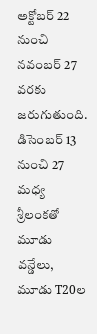అక్టోబర్ 22 నుంచి నవంబర్ 27 వరకు జరుగుతుంది. డిసెంబర్ 13 నుంచి 27 మధ్య శ్రీలంకతో మూడు వన్డేలు, మూడు T20ల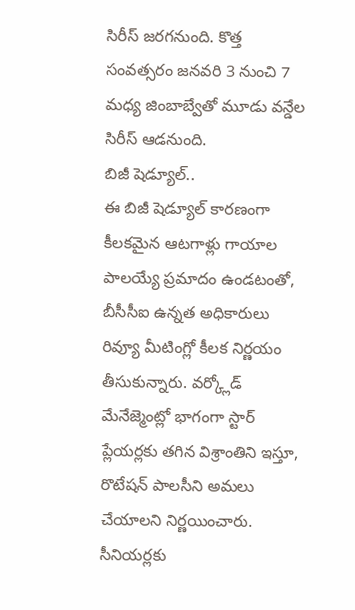సిరీస్ జరగనుంది. కొత్త సంవత్సరం జనవరి 3 నుంచి 7 మధ్య జింబాబ్వేతో మూడు వన్డేల సిరీస్ ఆడనుంది.
బిజీ షెడ్యూల్..
ఈ బిజీ షెడ్యూల్ కారణంగా కీలకమైన ఆటగాళ్లు గాయాల పాలయ్యే ప్రమాదం ఉండటంతో, బీసీసీఐ ఉన్నత అధికారులు రివ్యూ మీటింగ్లో కీలక నిర్ణయం తీసుకున్నారు. వర్క్లోడ్ మేనేజ్మెంట్లో భాగంగా స్టార్ ప్లేయర్లకు తగిన విశ్రాంతిని ఇస్తూ, రొటేషన్ పాలసీని అమలు చేయాలని నిర్ణయించారు. సీనియర్లకు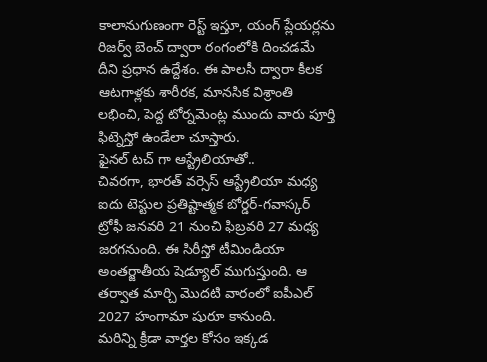కాలానుగుణంగా రెస్ట్ ఇస్తూ, యంగ్ ప్లేయర్లను రిజర్వ్ బెంచ్ ద్వారా రంగంలోకి దించడమే దీని ప్రధాన ఉద్దేశం. ఈ పాలసీ ద్వారా కీలక ఆటగాళ్లకు శారీరక, మానసిక విశ్రాంతి లభించి, పెద్ద టోర్నమెంట్ల ముందు వారు పూర్తి ఫిట్నెస్తో ఉండేలా చూస్తారు.
ఫైనల్ టచ్ గా ఆస్ట్రేలియాతో..
చివరగా, భారత్ వర్సెస్ ఆస్ట్రేలియా మధ్య ఐదు టెస్టుల ప్రతిష్టాత్మక బోర్డర్-గవాస్కర్ ట్రోఫీ జనవరి 21 నుంచి ఫిబ్రవరి 27 మధ్య జరగనుంది. ఈ సిరీస్తో టీమిండియా అంతర్జాతీయ షెడ్యూల్ ముగుస్తుంది. ఆ తర్వాత మార్చి మొదటి వారంలో ఐపీఎల్ 2027 హంగామా షురూ కానుంది.
మరిన్ని క్రీడా వార్తల కోసం ఇక్కడ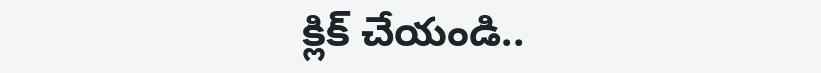క్లిక్ చేయండి..